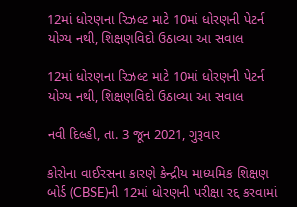12માં ધોરણના રિઝલ્ટ માટે 10માં ધોરણની પેટર્ન યોગ્ય નથી, શિક્ષણવિદો ઉઠાવ્યા આ સવાલ

12માં ધોરણના રિઝલ્ટ માટે 10માં ધોરણની પેટર્ન યોગ્ય નથી, શિક્ષણવિદો ઉઠાવ્યા આ સવાલ

નવી દિલ્હી, તા. 3 જૂન 2021, ગુરૂવાર

કોરોના વાઈરસના કારણે કેન્દ્રીય માધ્યમિક શિક્ષણ બોર્ડ (CBSE)ની 12માં ધોરણની પરીક્ષા રદ્દ કરવામાં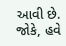આવી છે. જોકે, હવે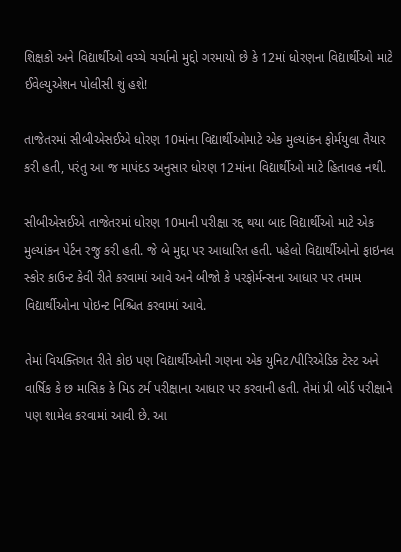શિક્ષકો અને વિદ્યાર્થીઓ વચ્ચે ચર્ચાનો મુદ્દો ગરમાયો છે કે 12માં ધોરણના વિદ્યાર્થીઓ માટે ઈવેલ્યુએશન પોલીસી શું હશે!

તાજેતરમાં સીબીએસઈએ ધોરણ 10માંના વિદ્યાર્થીઓમાટે એક મુલ્યાંકન ફોર્મયુલા તૈયાર કરી હતી, પરંતુ આ જ માપંદડ અનુસાર ધોરણ 12માંના વિદ્યાર્થીઓ માટે હિતાવહ નથી.

સીબીએસઈએ તાજેતરમાં ધોરણ 10માની પરીક્ષા રદ્દ થયા બાદ વિદ્યાર્થીઓ માટે એક મુલ્યાંકન પેર્ટન રજુ કરી હતી. જે બે મુદ્દા પર આધારિત હતી. પહેલો વિદ્યાર્થીઓનો ફાઇનલ સ્કોર કાઉન્ટ કેવી રીતે કરવામાં આવે અને બીજો કે પરફોર્મન્સના આધાર પર તમામ વિદ્યાર્થીઓના પોઇન્ટ નિશ્ચિત કરવામાં આવે.

તેમાં વિયક્તિગત રીતે કોઇ પણ વિદ્યાર્થીઓની ગણના એક યુનિટ/પીરિએડિક ટેસ્ટ અને વાર્ષિક કે છ માસિક કે મિડ ટર્મ પરીક્ષાના આધાર પર કરવાની હતી. તેમાં પ્રી બોર્ડ પરીક્ષાને પણ શામેલ કરવામાં આવી છે. આ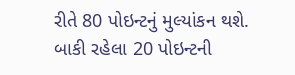રીતે 80 પોઇન્ટનું મુલ્યાંકન થશે. બાકી રહેલા 20 પોઇન્ટની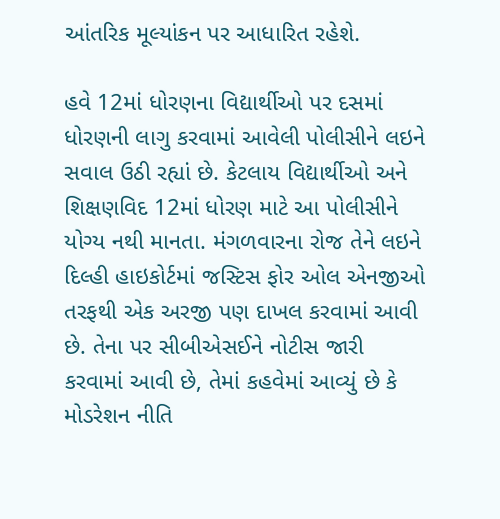આંતરિક મૂલ્યાંકન પર આધારિત રહેશે.

હવે 12માં ધોરણના વિદ્યાર્થીઓ પર દસમાં ધોરણની લાગુ કરવામાં આવેલી પોલીસીને લઇને સવાલ ઉઠી રહ્યાં છે. કેટલાય વિદ્યાર્થીઓ અને શિક્ષણવિદ 12માં ધોરણ માટે આ પોલીસીને યોગ્ય નથી માનતા. મંગળવારના રોજ તેને લઇને દિલ્હી હાઇકોર્ટમાં જસ્ટિસ ફોર ઓલ એનજીઓ તરફથી એક અરજી પણ દાખલ કરવામાં આવી છે. તેના પર સીબીએસઈને નોટીસ જારી કરવામાં આવી છે, તેમાં કહવેમાં આવ્યું છે કે મોડરેશન નીતિ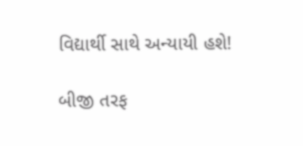વિદ્યાર્થી સાથે અન્યાયી હશે!

બીજી તરફ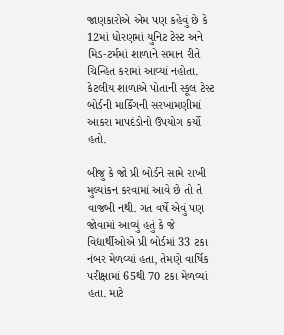જાણકારોએ એમ પણ કહેવું છે કે 12માં ધોરણમાં યુનિટ ટેસ્ટ અને મિડ-ટર્મમાં શાળાને સમાન રીતે ચિન્હિત કરામાં આવ્યાં નહોતા. કેટલીય શાળાએ પોતાની સ્કૂલ ટેસ્ટ બોર્ડની માર્કિંગની સરખામણીમાં આકરા માપદંડોનો ઉપયોગ કર્યો હતો.

બીજુ કે જો પ્રી બોર્ડને સામે રાખી મુલ્યાંકન કરવામાં આવે છે તો તે વાજબી નથી. ગત વર્ષે એવું પણ જોવામાં આવ્યું હતું કે જે વિદ્યાર્થીઓએ પ્રી બોર્ડમાં 33 ટકા નંબર મેળવ્યાં હતા, તેમણે વાર્ષિક પરીક્ષામાં 65થી 70 ટકા મેળવ્યાં હતા. માટે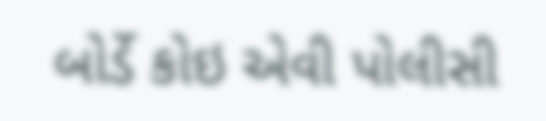બોર્ડે કોઇ એવી પોલીસી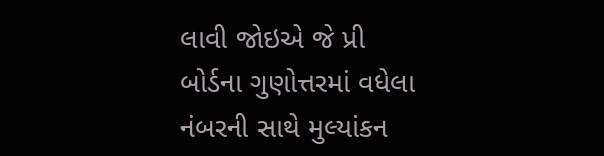લાવી જોઇએ જે પ્રી બોર્ડના ગુણોત્તરમાં વધેલા નંબરની સાથે મુલ્યાંકન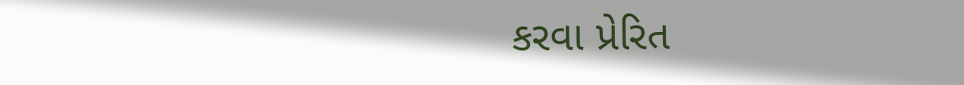કરવા પ્રેરિત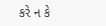કરે ન કે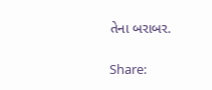તેના બરાબર.

Share: